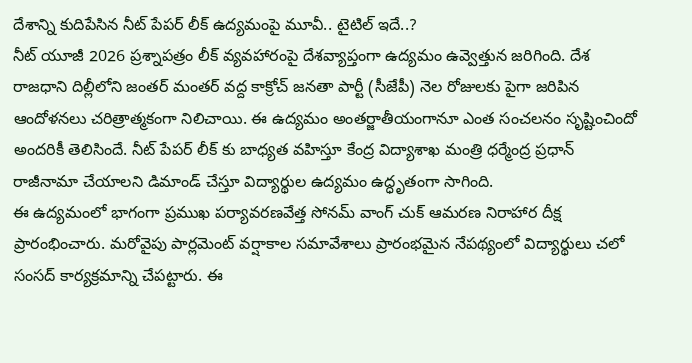దేశాన్ని కుదిపేసిన నీట్ పేపర్ లీక్ ఉద్యమంపై మూవీ.. టైటిల్ ఇదే..?
నీట్ యూజీ 2026 ప్రశ్నాపత్రం లీక్ వ్యవహారంపై దేశవ్యాప్తంగా ఉద్యమం ఉవ్వెత్తున జరిగింది. దేశ రాజధాని దిల్లీలోని జంతర్ మంతర్ వద్ద కాక్రోచ్ జనతా పార్టీ (సీజేపీ) నెల రోజులకు పైగా జరిపిన ఆందోళనలు చరిత్రాత్మకంగా నిలిచాయి. ఈ ఉద్యమం అంతర్జాతీయంగానూ ఎంత సంచలనం సృష్టించిందో అందరికీ తెలిసిందే. నీట్ పేపర్ లీక్ కు బాధ్యత వహిస్తూ కేంద్ర విద్యాశాఖ మంత్రి ధర్మేంద్ర ప్రధాన్ రాజీనామా చేయాలని డిమాండ్ చేస్తూ విద్యార్థుల ఉద్యమం ఉద్ధృతంగా సాగింది.
ఈ ఉద్యమంలో భాగంగా ప్రముఖ పర్యావరణవేత్త సోనమ్ వాంగ్ చుక్ ఆమరణ నిరాహార దీక్ష ప్రారంభించారు. మరోవైపు పార్లమెంట్ వర్షాకాల సమావేశాలు ప్రారంభమైన నేపథ్యంలో విద్యార్థులు చలో సంసద్ కార్యక్రమాన్ని చేపట్టారు. ఈ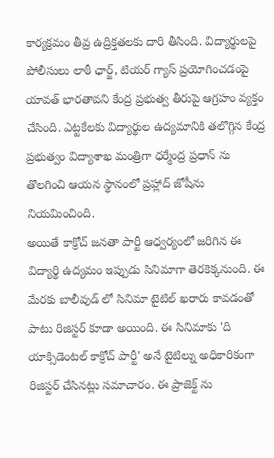కార్యక్రమం తీవ్ర ఉద్రిక్తతలకు దారి తీసింది. విద్యార్థులపై పోలీసులు లాఠీ ఛార్జ్, టియర్ గ్యాస్ ప్రయోగించడంపై యావత్ భారతావని కేంద్ర ప్రభుత్వ తీరుపై ఆగ్రహం వ్యక్తం చేసింది. ఎట్టకేలకు విద్యార్థుల ఉద్యమానికి తలొగ్గిన కేంద్ర ప్రభుత్వం విద్యాశాఖ మంత్రిగా ధర్మేంద్ర ప్రధాన్ ను తొలగించి ఆయన స్థానంలో ప్రహ్లాద్ జోషీను నియమించింది.
అయితే కాక్రోచ్ జనతా పార్టీ ఆధ్వర్యంలో జరిగిన ఈ విద్యార్థి ఉద్యమం ఇప్పుడు సినిమాగా తెరకెక్కనుంది. ఈ మేరకు బాలీవుడ్ లో సినిమా టైటిల్ ఖరారు కావడంతో పాటు రిజిస్టర్ కూడా అయింది. ఈ సినిమాకు 'ది యాక్సిడెంటల్ కాక్రోచ్ పార్టీ' అనే టైటిల్ను అధికారికంగా రిజిస్టర్ చేసినట్లు సమాచారం. ఈ ప్రాజెక్ట్ ను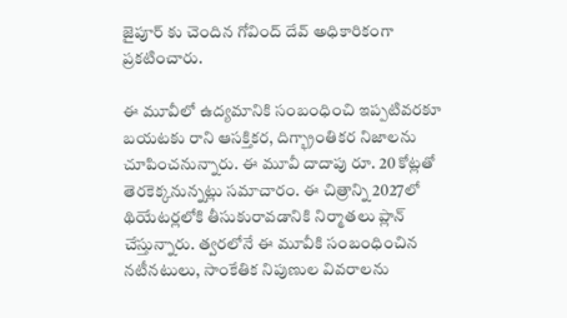జైపూర్ కు చెందిన గోవింద్ దేవ్ అధికారికంగా ప్రకటించారు.

ఈ మూవీలో ఉద్యమానికి సంబంధించి ఇప్పటివరకూ బయటకు రాని ఆసక్తికర, దిగ్భ్రాంతికర నిజాలను చూపించనున్నారు. ఈ మూవీ దాదాపు రూ. 20 కోట్లతో తెరకెక్కనున్నట్లు సమాచారం. ఈ చిత్రాన్ని 2027లో థియేటర్లలోకి తీసుకురావడానికి నిర్మాతలు ప్లాన్ చేస్తున్నారు. త్వరలోనే ఈ మూవీకి సంబంధించిన నటీనటులు, సాంకేతిక నిపుణుల వివరాలను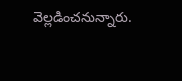వెల్లడించనున్నారు.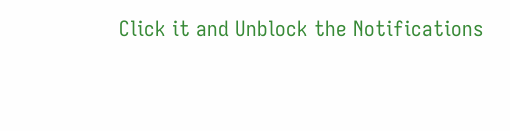Click it and Unblock the Notifications